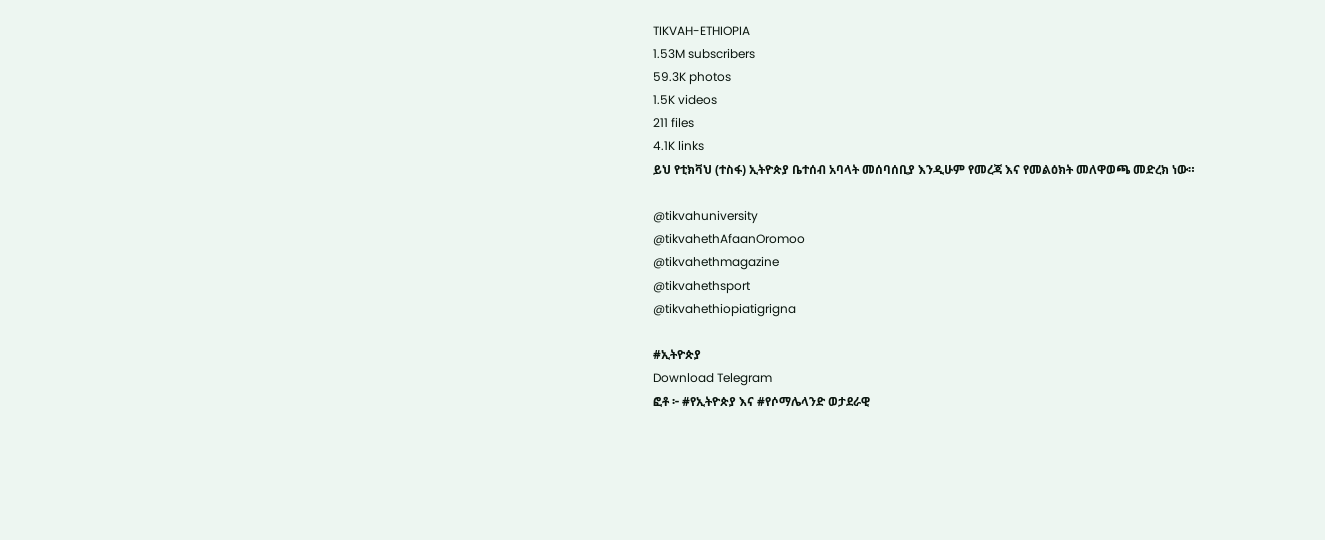TIKVAH-ETHIOPIA
1.53M subscribers
59.3K photos
1.5K videos
211 files
4.1K links
ይህ የቲክቫህ (ተስፋ) ኢትዮጵያ ቤተሰብ አባላት መሰባሰቢያ እንዲሁም የመረጃ እና የመልዕክት መለዋወጫ መድረክ ነው።

@tikvahuniversity
@tikvahethAfaanOromoo
@tikvahethmagazine
@tikvahethsport
@tikvahethiopiatigrigna

#ኢትዮጵያ
Download Telegram
ፎቶ ፦ #የኢትዮጵያ እና #የሶማሌላንድ ወታደራዊ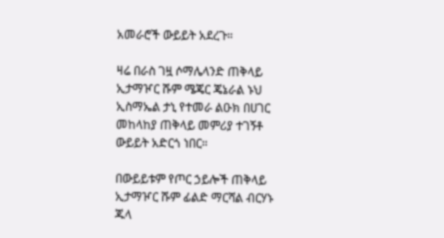አመራሮች ውይይት አደረጉ።

ዛሬ በራስ ገዟ ሶማሌላንድ ጠቅላይ ኢታማዦር ሹም ሜጄር ጄኔራል ኑህ ኢስማኤል ታኒ የተመራ ልዑክ በሀገር መከላከያ ጠቅላይ መምሪያ ተገኝቶ ውይይት አድርጎ ነበር።

በውይይቱም የጦር ኃይሎች ጠቅላይ ኢታማዦር ሹም ፊልድ ማርሻል ብርሃኑ ጁላ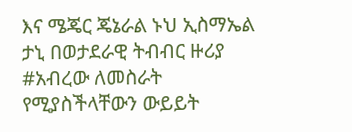እና ሜጄር ጄኔራል ኑህ ኢስማኤል ታኒ በወታደራዊ ትብብር ዙሪያ #አብረው ለመስራት የሚያስችላቸውን ውይይት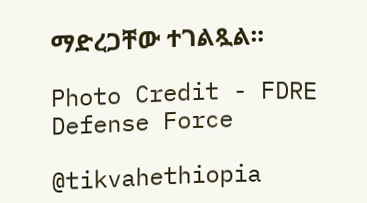ማድረጋቸው ተገልጿል።

Photo Credit - FDRE Defense Force

@tikvahethiopia